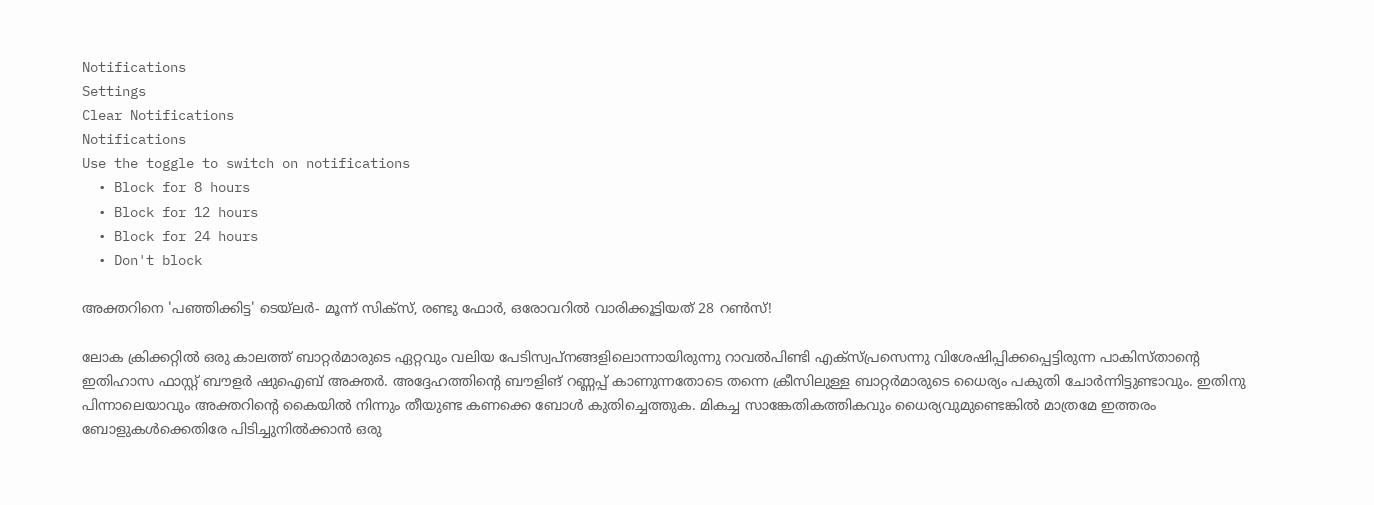Notifications
Settings
Clear Notifications
Notifications
Use the toggle to switch on notifications
  • Block for 8 hours
  • Block for 12 hours
  • Block for 24 hours
  • Don't block

അക്തറിനെ 'പഞ്ഞിക്കിട്ട' ടെയ്‌ലര്‍- മൂന്ന് സിക്‌സ്, രണ്ടു ഫോര്‍, ഒരോവറില്‍ വാരിക്കൂട്ടിയത് 28 റണ്‍സ്!

ലോക ക്രിക്കറ്റില്‍ ഒരു കാലത്ത് ബാറ്റര്‍മാരുടെ ഏറ്റവും വലിയ പേടിസ്വപ്‌നങ്ങളിലൊന്നായിരുന്നു റാവല്‍പിണ്ടി എക്‌സ്പ്രസെന്നു വിശേഷിപ്പിക്കപ്പെട്ടിരുന്ന പാകിസ്താന്റെ ഇതിഹാസ ഫാസ്റ്റ് ബൗളര്‍ ഷുഐബ് അക്തര്‍. അദ്ദേഹത്തിന്റെ ബൗളിങ് റണ്ണപ്പ് കാണുന്നതോടെ തന്നെ ക്രീസിലുള്ള ബാറ്റര്‍മാരുടെ ധൈര്യം പകുതി ചോര്‍ന്നിട്ടുണ്ടാവും. ഇതിനു പിന്നാലെയാവും അക്തറിന്റെ കൈയില്‍ നിന്നും തീയുണ്ട കണക്കെ ബോള്‍ കുതിച്ചെത്തുക. മികച്ച സാങ്കേതികത്തികവും ധൈര്യവുമുണ്ടെങ്കില്‍ മാത്രമേ ഇത്തരം ബോളുകള്‍ക്കെതിരേ പിടിച്ചുനില്‍ക്കാന്‍ ഒരു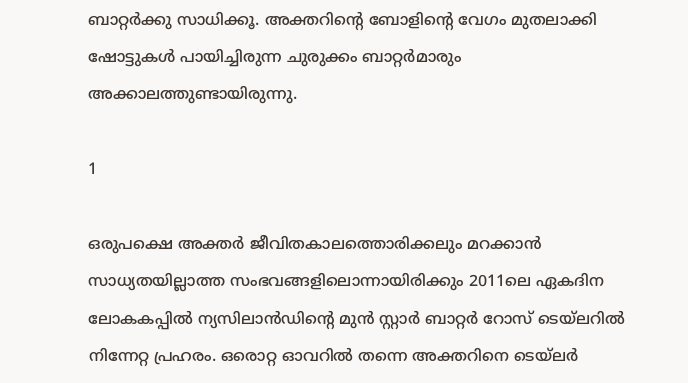ബാറ്റര്‍ക്കു സാധിക്കൂ. അക്തറിന്റെ ബോളിന്റെ വേഗം മുതലാക്കി ഷോട്ടുകള്‍ പായിച്ചിരുന്ന ചുരുക്കം ബാറ്റര്‍മാരും അക്കാലത്തുണ്ടായിരുന്നു.

1

ഒരുപക്ഷെ അക്തര്‍ ജീവിതകാലത്തൊരിക്കലും മറക്കാന്‍ സാധ്യതയില്ലാത്ത സംഭവങ്ങളിലൊന്നായിരിക്കും 2011ലെ ഏകദിന ലോകകപ്പില്‍ ന്യസിലാന്‍ഡിന്റെ മുന്‍ സ്റ്റാര്‍ ബാറ്റര്‍ റോസ് ടെയ്‌ലറില്‍ നിന്നേറ്റ പ്രഹരം. ഒരൊറ്റ ഓവറില്‍ തന്നെ അക്തറിനെ ടെയ്‌ലര്‍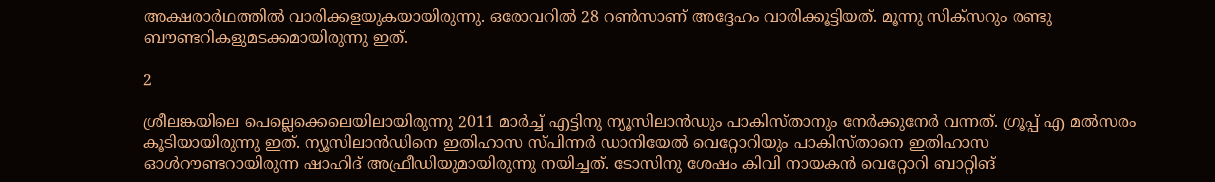അക്ഷരാര്‍ഥത്തില്‍ വാരിക്കളയുകയായിരുന്നു. ഒരോവറില്‍ 28 റണ്‍സാണ് അദ്ദേഹം വാരിക്കൂട്ടിയത്. മൂന്നു സിക്‌സറും രണ്ടു ബൗണ്ടറികളുമടക്കമായിരുന്നു ഇത്.

2

ശ്രീലങ്കയിലെ പെല്ലെക്കെലെയിലായിരുന്നു 2011 മാര്‍ച്ച് എട്ടിനു ന്യൂസിലാന്‍ഡും പാകിസ്താനും നേര്‍ക്കുനേര്‍ വന്നത്. ഗ്രൂപ്പ് എ മല്‍സരം കൂടിയായിരുന്നു ഇത്. ന്യൂസിലാന്‍ഡിനെ ഇതിഹാസ സ്പിന്നര്‍ ഡാനിയേല്‍ വെറ്റോറിയും പാകിസ്താനെ ഇതിഹാസ ഓള്‍റൗണ്ടറായിരുന്ന ഷാഹിദ് അഫ്രീഡിയുമായിരുന്നു നയിച്ചത്. ടോസിനു ശേഷം കിവി നായകന്‍ വെറ്റോറി ബാറ്റിങ്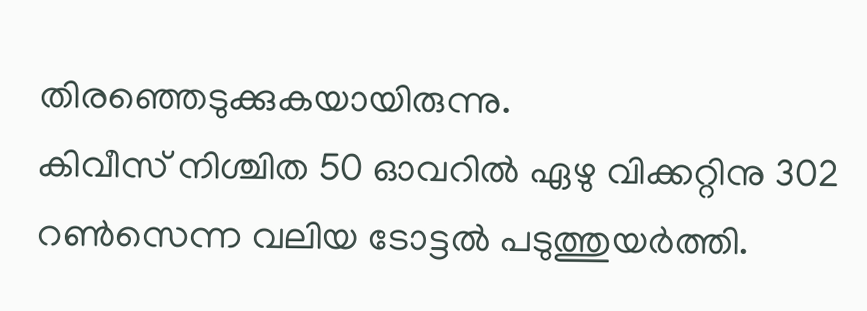തിരഞ്ഞെടുക്കുകയായിരുന്നു.
കിവീസ് നിശ്ചിത 50 ഓവറില്‍ ഏഴു വിക്കറ്റിനു 302 റണ്‍സെന്ന വലിയ ടോട്ടല്‍ പടുത്തുയര്‍ത്തി.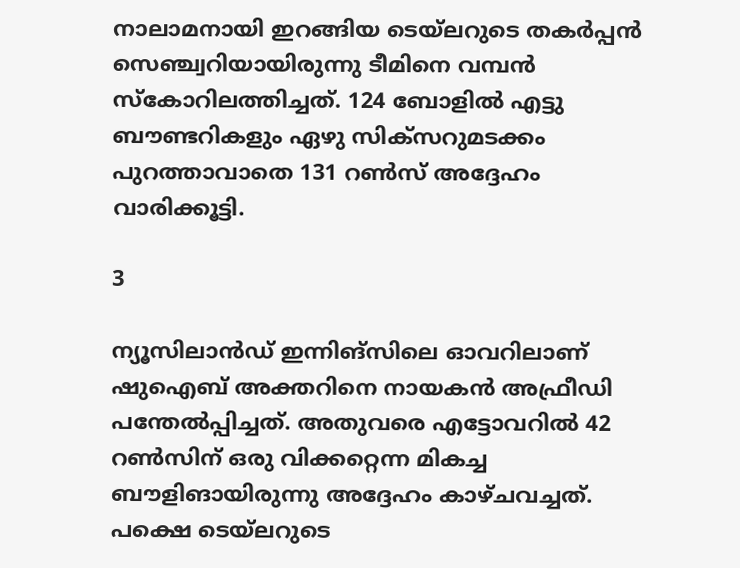നാലാമനായി ഇറങ്ങിയ ടെയ്‌ലറുടെ തകര്‍പ്പന്‍ സെഞ്ച്വറിയായിരുന്നു ടീമിനെ വമ്പന്‍ സ്‌കോറിലത്തിച്ചത്. 124 ബോളില്‍ എട്ടു ബൗണ്ടറികളും ഏഴു സിക്‌സറുമടക്കം പുറത്താവാതെ 131 റണ്‍സ് അദ്ദേഹം വാരിക്കൂട്ടി.

3

ന്യൂസിലാന്‍ഡ് ഇന്നിങ്‌സിലെ ഓവറിലാണ് ഷുഐബ് അക്തറിനെ നായകന്‍ അഫ്രീഡി പന്തേല്‍പ്പിച്ചത്. അതുവരെ എട്ടോവറില്‍ 42 റണ്‍സിന് ഒരു വിക്കറ്റെന്ന മികച്ച ബൗളിങായിരുന്നു അദ്ദേഹം കാഴ്ചവച്ചത്. പക്ഷെ ടെയ്‌ലറുടെ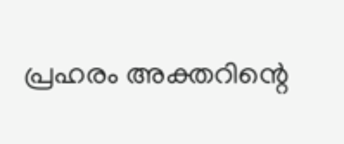പ്രഹരം അക്തറിന്റെ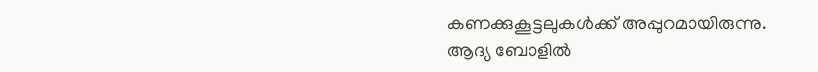കണക്കുകൂട്ടലുകള്‍ക്ക് അപ്പുറമായിരുന്നു. ആദ്യ ബോളില്‍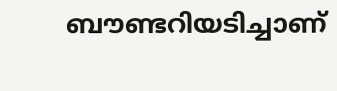ബൗണ്ടറിയടിച്ചാണ്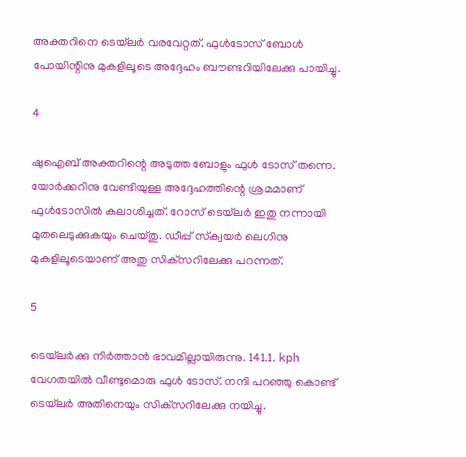അക്തറിനെ ടെയ്‌ലര്‍ വരവേറ്റത്. ഫുള്‍ടോസ് ബോള്‍ പോയിന്റിനു മുകളിലൂടെ അദ്ദേഹം ബൗണ്ടറിയിലേക്കു പായിച്ചു.

4

ഷുഐബ് അക്തറിന്റെ അടുത്ത ബോളും ഫുള്‍ ടോസ് തന്നെ. യോര്‍ക്കറിനു വേണ്ടിയുള്ള അദ്ദേഹത്തിന്റെ ശ്രമമാണ് ഫുള്‍ടോസില്‍ കലാശിച്ചത്. റോസ് ടെയ്‌ലര്‍ ഇതു നന്നായി മുതലെടുക്കുകയും ചെയ്തു. ഡീപ്പ് സ്‌ക്വയര്‍ ലെഗിനു മുകളിലൂടെയാണ് അതു സിക്‌സറിലേക്കു പറന്നത്.

5

ടെയ്‌ലര്‍ക്കു നിര്‍ത്താന്‍ ഭാവമില്ലായിരുന്നു. 141.1. kph വേഗതയില്‍ വീണ്ടുമൊരു ഫുള്‍ ടോസ്. നന്ദി പറഞ്ഞു കൊണ്ട് ടെയ്‌ലര്‍ അതിനെയും സിക്‌സറിലേക്കു നയിച്ചു.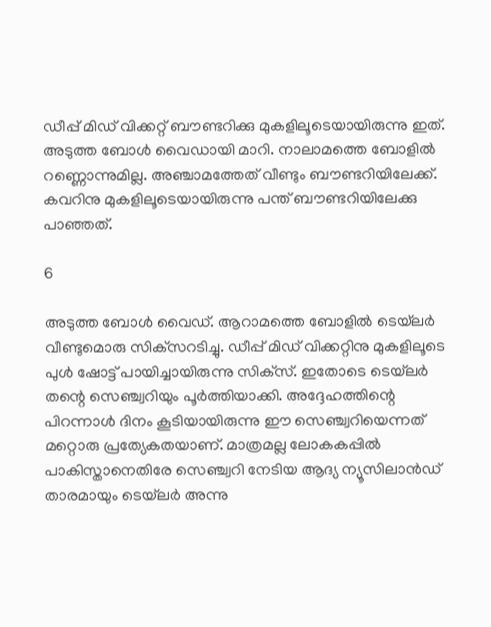ഡീപ്പ് മിഡ് വിക്കറ്റ് ബൗണ്ടറിക്കു മുകളിലൂടെയായിരുന്നു ഇത്.
അടുത്ത ബോള്‍ വൈഡായി മാറി. നാലാമത്തെ ബോളില്‍ റണ്ണൊന്നുമില്ല. അഞ്ചാമത്തേത് വീണ്ടും ബൗണ്ടറിയിലേക്ക്. കവറിനു മുകളിലൂടെയായിരുന്നു പന്ത് ബൗണ്ടറിയിലേക്കു പാഞ്ഞത്.

6

അടുത്ത ബോള്‍ വൈഡ്. ആറാമത്തെ ബോളില്‍ ടെയ്‌ലര്‍ വീണ്ടുമൊരു സിക്‌സറടിച്ചു. ഡീപ്പ് മിഡ് വിക്കറ്റിനു മുകളിലൂടെ പുള്‍ ഷോട്ട് പായിച്ചായിരുന്നു സിക്‌സ്. ഇതോടെ ടെയ്‌ലര്‍ തന്റെ സെഞ്ച്വറിയും പൂര്‍ത്തിയാക്കി. അദ്ദേഹത്തിന്റെ പിറന്നാള്‍ ദിനം കൂടിയായിരുന്നു ഈ സെഞ്ച്വറിയെന്നത് മറ്റൊരു പ്രത്യേകതയാണ്. മാത്രമല്ല ലോകകപ്പില്‍ പാകിസ്താനെതിരേ സെഞ്ച്വറി നേടിയ ആദ്യ ന്യൂസിലാന്‍ഡ് താരമായും ടെയ്‌ലര്‍ അന്നു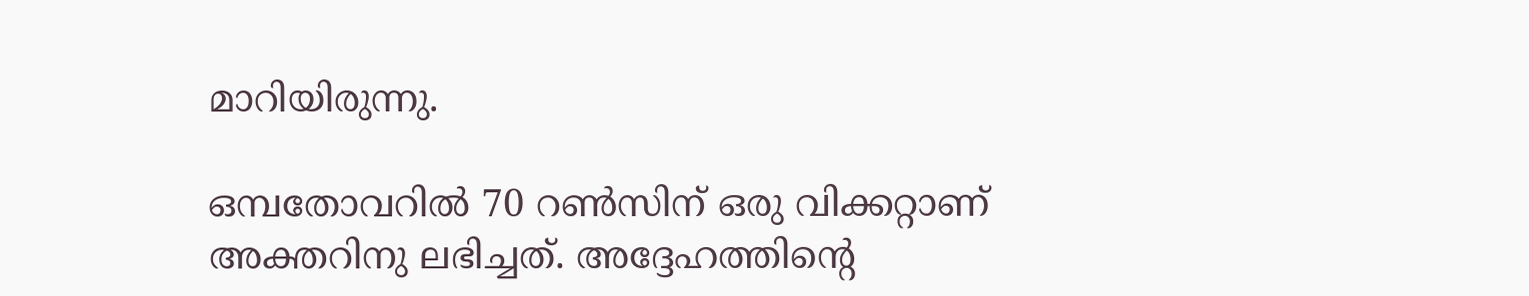മാറിയിരുന്നു.

ഒമ്പതോവറില്‍ 70 റണ്‍സിന് ഒരു വിക്കറ്റാണ് അക്തറിനു ലഭിച്ചത്. അദ്ദേഹത്തിന്റെ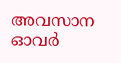അവസാന ഓവര്‍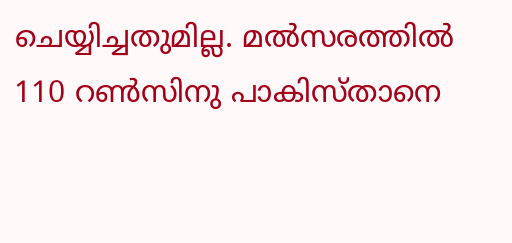ചെയ്യിച്ചതുമില്ല. മല്‍സരത്തില്‍ 110 റണ്‍സിനു പാകിസ്താനെ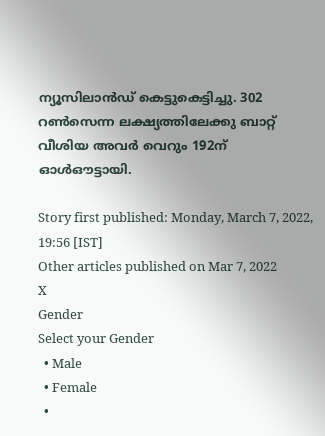ന്യൂസിലാന്‍ഡ് കെട്ടുകെട്ടിച്ചു. 302 റണ്‍സെന്ന ലക്ഷ്യത്തിലേക്കു ബാറ്റ് വീശിയ അവര്‍ വെറും 192ന് ഓള്‍ഔട്ടായി.

Story first published: Monday, March 7, 2022, 19:56 [IST]
Other articles published on Mar 7, 2022
X
Gender
Select your Gender
  • Male
  • Female
  •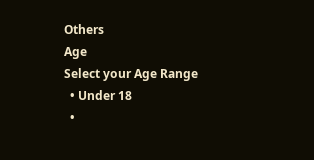Others
Age
Select your Age Range
  • Under 18
  •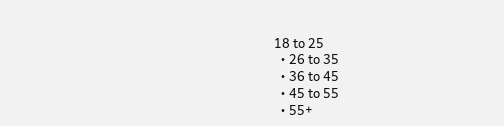18 to 25
  • 26 to 35
  • 36 to 45
  • 45 to 55
  • 55+